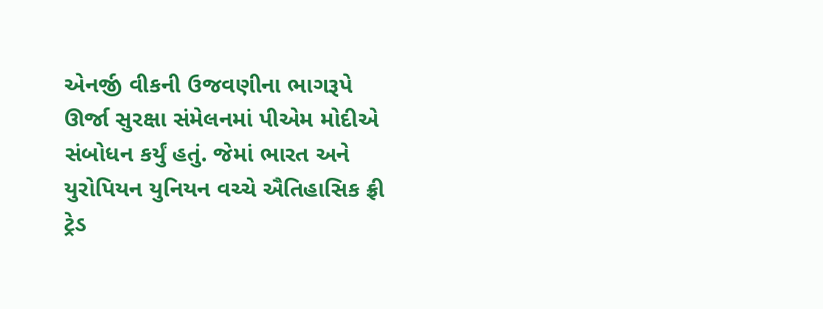એનર્જી વીકની ઉજવણીના ભાગરૂપે ઊર્જા સુરક્ષા સંમેલનમાં પીએમ મોદીએ સંબોધન કર્યું હતું. જેમાં ભારત અને યુરોપિયન યુનિયન વચ્ચે ઐતિહાસિક ફ્રી ટ્રેડ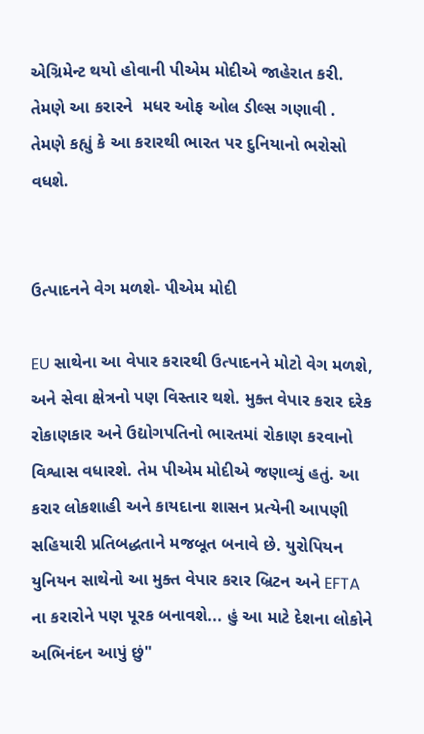એગ્રિમેન્ટ થયો હોવાની પીએમ મોદીએ જાહેરાત કરી. તેમણે આ કરારને  મધર ઓફ ઓલ ડીલ્સ ગણાવી . તેમણે કહ્યું કે આ કરારથી ભારત પર દુનિયાનો ભરોસો વધશે.


ઉત્પાદનને વેગ મળશે- પીએમ મોદી

EU સાથેના આ વેપાર કરારથી ઉત્પાદનને મોટો વેગ મળશે, અને સેવા ક્ષેત્રનો પણ વિસ્તાર થશે. મુક્ત વેપાર કરાર દરેક રોકાણકાર અને ઉદ્યોગપતિનો ભારતમાં રોકાણ કરવાનો વિશ્વાસ વધારશે. તેમ પીએમ મોદીએ જણાવ્યું હતું. આ કરાર લોકશાહી અને કાયદાના શાસન પ્રત્યેની આપણી સહિયારી પ્રતિબદ્ધતાને મજબૂત બનાવે છે. યુરોપિયન યુનિયન સાથેનો આ મુક્ત વેપાર કરાર બ્રિટન અને EFTA ના કરારોને પણ પૂરક બનાવશે... હું આ માટે દેશના લોકોને અભિનંદન આપું છું"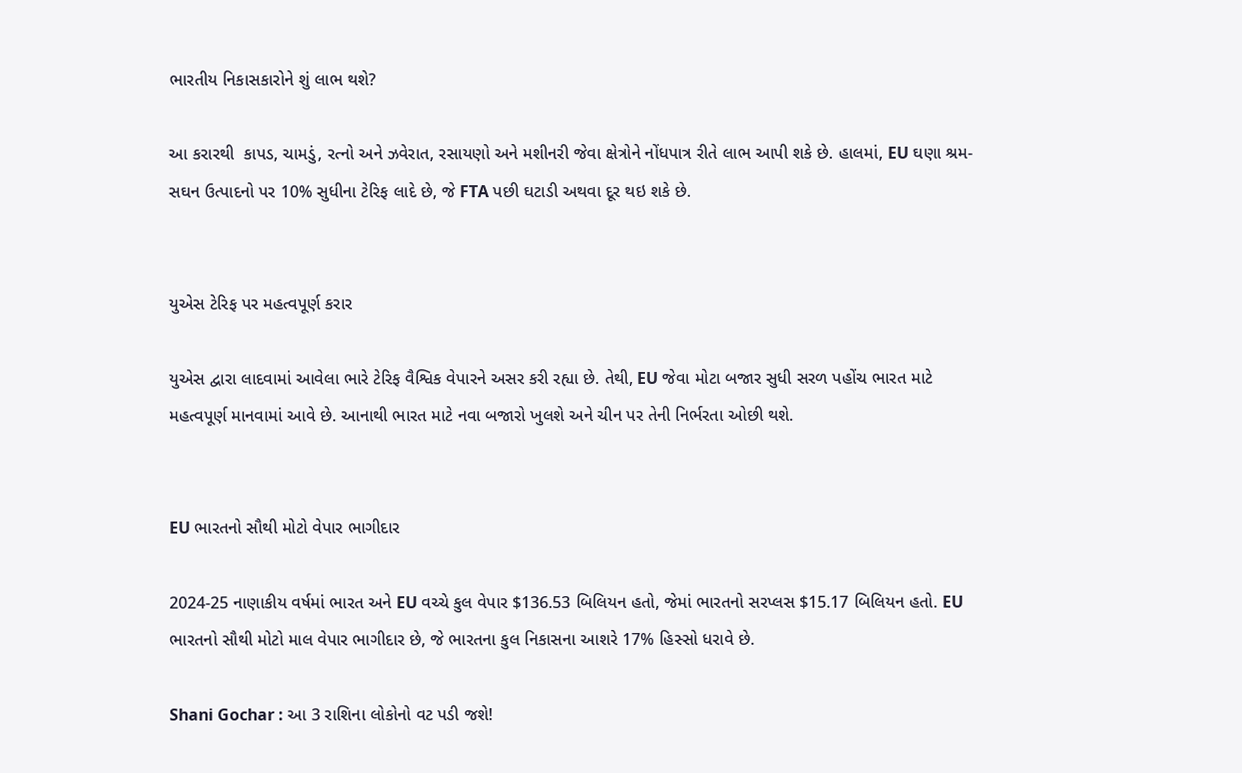ભારતીય નિકાસકારોને શું લાભ થશે?

આ કરારથી  કાપડ, ચામડું, રત્નો અને ઝવેરાત, રસાયણો અને મશીનરી જેવા ક્ષેત્રોને નોંધપાત્ર રીતે લાભ આપી શકે છે. હાલમાં, EU ઘણા શ્રમ-સઘન ઉત્પાદનો પર 10% સુધીના ટેરિફ લાદે છે, જે FTA પછી ઘટાડી અથવા દૂર થઇ શકે છે.


યુએસ ટેરિફ પર મહત્વપૂર્ણ કરાર

યુએસ દ્વારા લાદવામાં આવેલા ભારે ટેરિફ વૈશ્વિક વેપારને અસર કરી રહ્યા છે. તેથી, EU જેવા મોટા બજાર સુધી સરળ પહોંચ ભારત માટે મહત્વપૂર્ણ માનવામાં આવે છે. આનાથી ભારત માટે નવા બજારો ખુલશે અને ચીન પર તેની નિર્ભરતા ઓછી થશે.


EU ભારતનો સૌથી મોટો વેપાર ભાગીદાર

2024-25 નાણાકીય વર્ષમાં ભારત અને EU વચ્ચે કુલ વેપાર $136.53 બિલિયન હતો, જેમાં ભારતનો સરપ્લસ $15.17 બિલિયન હતો. EU ભારતનો સૌથી મોટો માલ વેપાર ભાગીદાર છે, જે ભારતના કુલ નિકાસના આશરે 17% હિસ્સો ધરાવે છે.

Shani Gochar : આ 3 રાશિના લોકોનો વટ પડી જશે!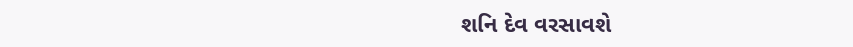શનિ દેવ વરસાવશે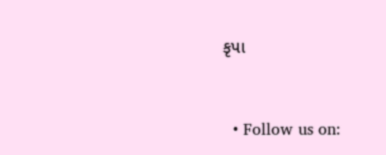કૃપા



  • Follow us on: